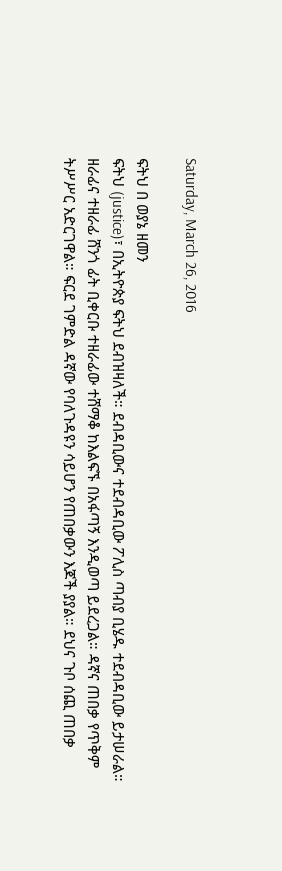Saturday, March 26, 2016

ፍትህ በ ወያኔ ዘመን
ፍትህ (justice)፣ በኢትዮጵያ ፍትህ ደብዝዛለች። ደብዳቢውና ተደብዳቢው ፖሊስ ጣብያ ቢሄዱ ተደብዳቢው ይታሠራል። ዘራፊና ተዘራፊ ሸንጎ ፊት ቢቀርቡ ተዘራፊው ተሸማቆ ከእልፍኙ በአፋጣኝ እንዲወጣ ይደረጋል። ዳኛና ጠበቃ የጥቅም ትሥሥር አድርገዋል። ፍርደ ገምድል ዳኛው የባለጉዳዩን ሳይሆን የጠበቃውን እጆች ያያል። ደህና ጉቦ ሰጪ ጠበቃ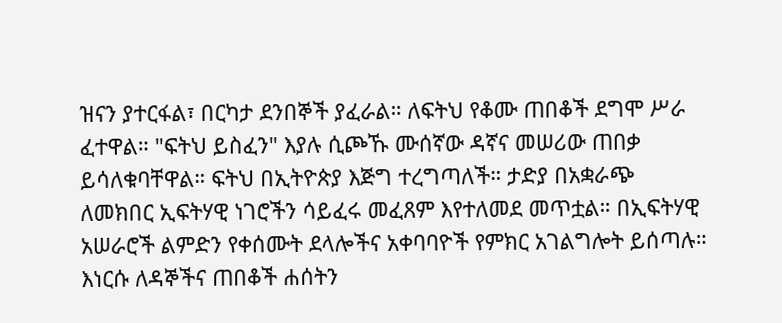ዝናን ያተርፋል፣ በርካታ ደንበኞች ያፈራል። ለፍትህ የቆሙ ጠበቆች ደግሞ ሥራ ፈተዋል። "ፍትህ ይስፈን" እያሉ ሲጮኹ ሙሰኛው ዳኛና መሠሪው ጠበቃ ይሳለቁባቸዋል። ፍትህ በኢትዮጵያ እጅግ ተረግጣለች። ታድያ በአቋራጭ ለመክበር ኢፍትሃዊ ነገሮችን ሳይፈሩ መፈጸም እየተለመደ መጥቷል። በኢፍትሃዊ አሠራሮች ልምድን የቀሰሙት ደላሎችና አቀባባዮች የምክር አገልግሎት ይሰጣሉ። እነርሱ ለዳኞችና ጠበቆች ሐሰትን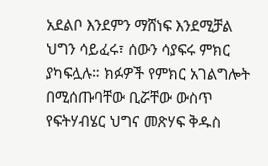አደልቦ እንደምን ማሸነፍ እንደሚቻል ህግን ሳይፈሩ፣ ሰውን ሳያፍሩ ምክር ያካፍሏሉ። ክፉዎች የምክር አገልግሎት በሚሰጡባቸው ቢሯቸው ውስጥ የፍትሃብሄር ህግና መጽሃፍ ቅዱስ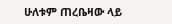ሁለቱም ጠረቤዛው ላይ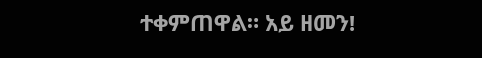ተቀምጠዋል። አይ ዘመን!